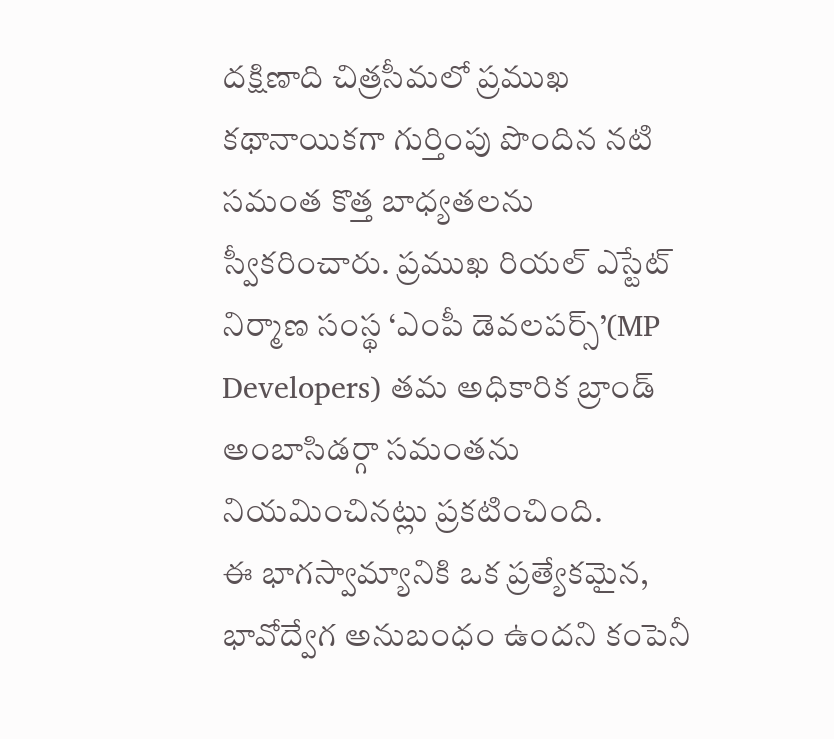దక్షిణాది చిత్రసీమలో ప్రముఖ కథానాయికగా గుర్తింపు పొందిన నటి సమంత కొత్త బాధ్యతలను స్వీకరించారు. ప్రముఖ రియల్ ఎస్టేట్ నిర్మాణ సంస్థ ‘ఎంపీ డెవలపర్స్’(MP Developers) తమ అధికారిక బ్రాండ్ అంబాసిడర్గా సమంతను నియమించినట్లు ప్రకటించింది.
ఈ భాగస్వామ్యానికి ఒక ప్రత్యేకమైన, భావోద్వేగ అనుబంధం ఉందని కంపెనీ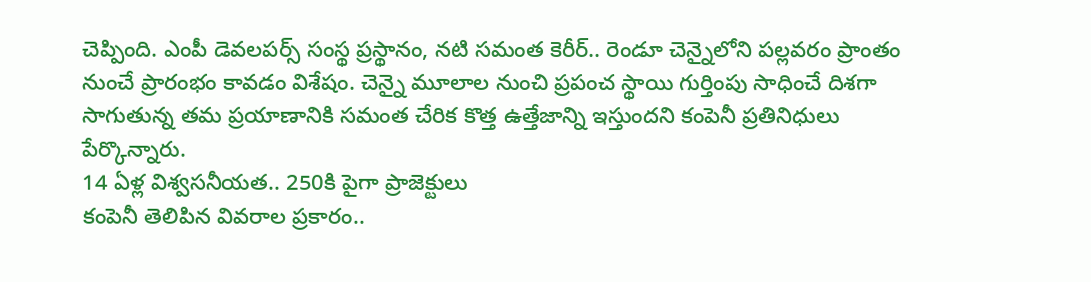చెప్పింది. ఎంపీ డెవలపర్స్ సంస్థ ప్రస్థానం, నటి సమంత కెరీర్.. రెండూ చెన్నైలోని పల్లవరం ప్రాంతం నుంచే ప్రారంభం కావడం విశేషం. చెన్నై మూలాల నుంచి ప్రపంచ స్థాయి గుర్తింపు సాధించే దిశగా సాగుతున్న తమ ప్రయాణానికి సమంత చేరిక కొత్త ఉత్తేజాన్ని ఇస్తుందని కంపెనీ ప్రతినిధులు పేర్కొన్నారు.
14 ఏళ్ల విశ్వసనీయత.. 250కి పైగా ప్రాజెక్టులు
కంపెనీ తెలిపిన వివరాల ప్రకారం..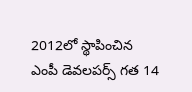2012లో స్థాపించిన ఎంపీ డెవలపర్స్ గత 14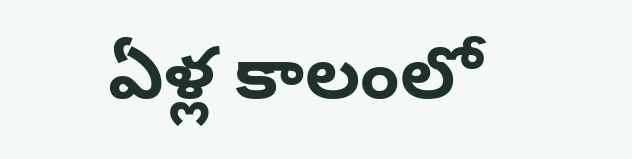ఏళ్ల కాలంలో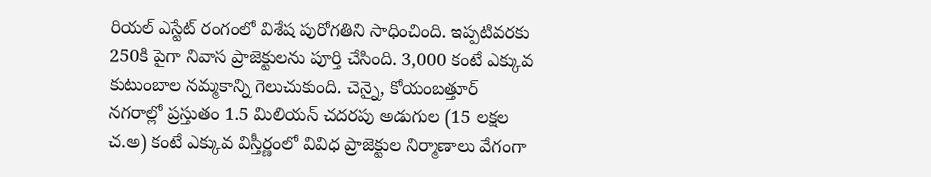రియల్ ఎస్టేట్ రంగంలో విశేష పురోగతిని సాధించింది. ఇప్పటివరకు 250కి పైగా నివాస ప్రాజెక్టులను పూర్తి చేసింది. 3,000 కంటే ఎక్కువ కుటుంబాల నమ్మకాన్ని గెలుచుకుంది. చెన్నై, కోయంబత్తూర్ నగరాల్లో ప్రస్తుతం 1.5 మిలియన్ చదరపు అడుగుల (15 లక్షల చ.అ) కంటే ఎక్కువ విస్తీర్ణంలో వివిధ ప్రాజెక్టుల నిర్మాణాలు వేగంగా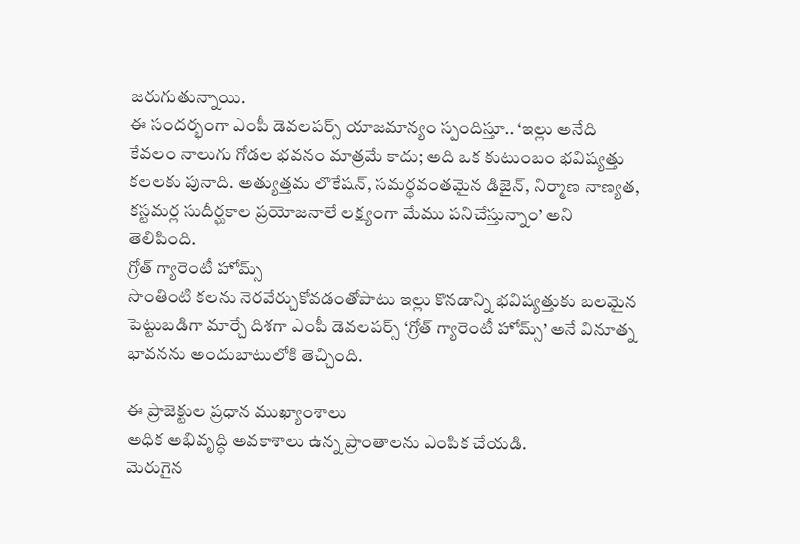జరుగుతున్నాయి.
ఈ సందర్భంగా ఎంపీ డెవలపర్స్ యాజమాన్యం స్పందిస్తూ.. ‘ఇల్లు అనేది కేవలం నాలుగు గోడల భవనం మాత్రమే కాదు; అది ఒక కుటుంబం భవిష్యత్తు కలలకు పునాది. అత్యుత్తమ లొకేషన్, సమర్థవంతమైన డిజైన్, నిర్మాణ నాణ్యత, కస్టమర్ల సుదీర్ఘకాల ప్రయోజనాలే లక్ష్యంగా మేము పనిచేస్తున్నాం’ అని తెలిపింది.
గ్రోత్ గ్యారెంటీ హోమ్స్
సొంతింటి కలను నెరవేర్చుకోవడంతోపాటు ఇల్లు కొనడాన్ని భవిష్యత్తుకు బలమైన పెట్టుబడిగా మార్చే దిశగా ఎంపీ డెవలపర్స్ ‘గ్రోత్ గ్యారెంటీ హోమ్స్’ అనే వినూత్న భావనను అందుబాటులోకి తెచ్చింది.

ఈ ప్రాజెక్టుల ప్రధాన ముఖ్యాంశాలు
అధిక అభివృద్ధి అవకాశాలు ఉన్న ప్రాంతాలను ఎంపిక చేయడి.
మెరుగైన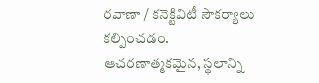రవాణా / కనెక్టివిటీ సౌకర్యాలు కల్పించడం.
ఆచరణాత్మకమైన, స్థలాన్ని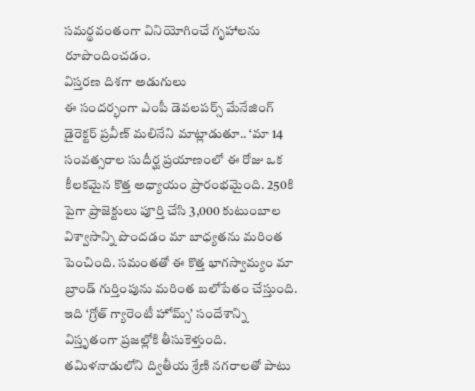సమర్థవంతంగా వినియోగించే గృహాలను రూపొందించడం.
విస్తరణ దిశగా అడుగులు
ఈ సందర్భంగా ఎంపీ డెవలపర్స్ మేనేజింగ్ డైరెక్టర్ ప్రవీణ్ మలినేని మాట్లాడుతూ.. ‘మా 14 సంవత్సరాల సుదీర్ఘ ప్రయాణంలో ఈ రోజు ఒక కీలకమైన కొత్త అధ్యాయం ప్రారంభమైంది. 250కి పైగా ప్రాజెక్టులు పూర్తి చేసి 3,000 కుటుంబాల విశ్వాసాన్ని పొందడం మా బాధ్యతను మరింత పెంచింది. సమంతతో ఈ కొత్త భాగస్వామ్యం మా బ్రాండ్ గుర్తింపును మరింత బలోపేతం చేస్తుంది. ఇది ‘గ్రోత్ గ్యారెంటీ హోమ్స్’ సందేశాన్ని విస్తృతంగా ప్రజల్లోకి తీసుకెళ్తుంది. తమిళనాడులోని ద్వితీయ శ్రేణి నగరాలతో పాటు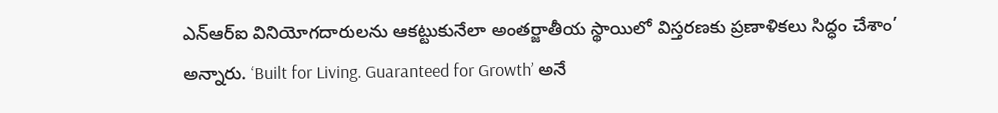ఎన్ఆర్ఐ వినియోగదారులను ఆకట్టుకునేలా అంతర్జాతీయ స్థాయిలో విస్తరణకు ప్రణాళికలు సిద్ధం చేశాం’ అన్నారు. ‘Built for Living. Guaranteed for Growth’ అనే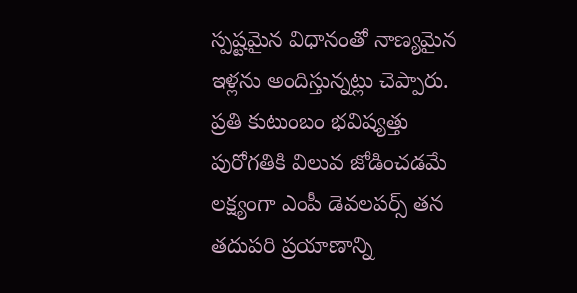స్పష్టమైన విధానంతో నాణ్యమైన ఇళ్లను అందిస్తున్నట్లు చెప్పారు. ప్రతి కుటుంబం భవిష్యత్తు పురోగతికి విలువ జోడించడమే లక్ష్యంగా ఎంపీ డెవలపర్స్ తన తదుపరి ప్రయాణాన్ని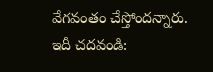వేగవంతం చేస్తోందన్నారు.
ఇదీ చదవండి: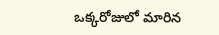ఒక్కరోజులో మారిన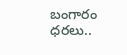బంగారం ధరలు..